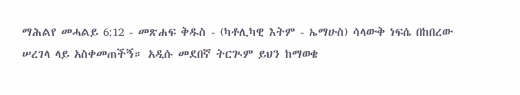ማሕልየ መሓልይ 6:12 - መጽሐፍ ቅዱስ - (ካቶሊካዊ እትም - ኤማሁስ) ሳላውቅ ነፍሴ በከበረው ሠረገላ ላይ አስቀመጠችኝ። አዲሱ መደበኛ ትርጒም ይህን ከማወቄ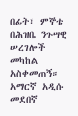በፊት፣ ምኞቴ በሕዝቤ ንጉሣዊ ሠረገሎች መካከል አስቀመጠኝ። አማርኛ አዲሱ መደበኛ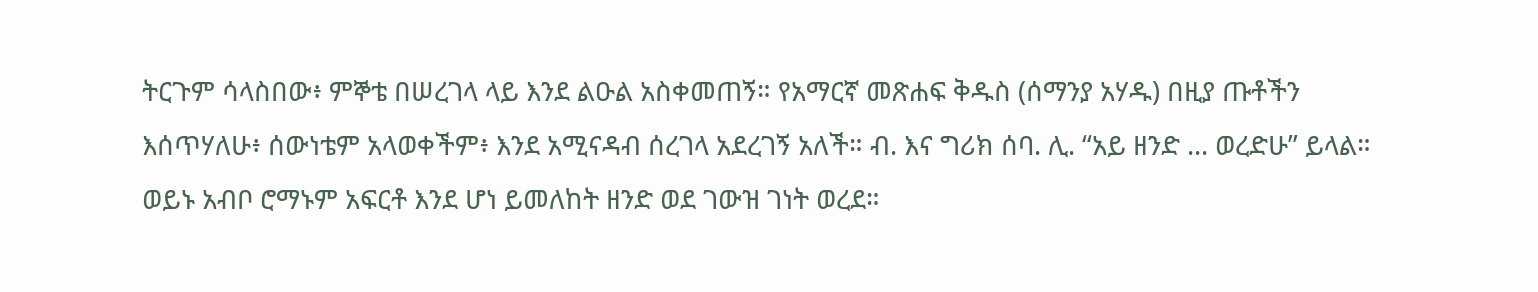ትርጉም ሳላስበው፥ ምኞቴ በሠረገላ ላይ እንደ ልዑል አስቀመጠኝ። የአማርኛ መጽሐፍ ቅዱስ (ሰማንያ አሃዱ) በዚያ ጡቶችን እሰጥሃለሁ፥ ሰውነቴም አላወቀችም፥ እንደ አሚናዳብ ሰረገላ አደረገኝ አለች። ብ. እና ግሪክ ሰባ. ሊ. “አይ ዘንድ ... ወረድሁ” ይላል። ወይኑ አብቦ ሮማኑም አፍርቶ እንደ ሆነ ይመለከት ዘንድ ወደ ገውዝ ገነት ወረደ።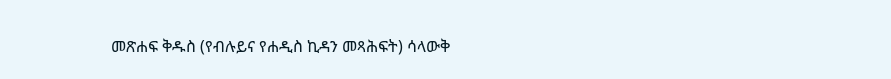መጽሐፍ ቅዱስ (የብሉይና የሐዲስ ኪዳን መጻሕፍት) ሳላውቅ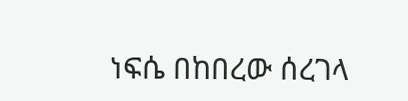ነፍሴ በከበረው ሰረገላ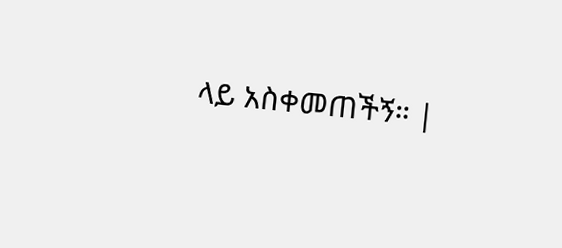ላይ አስቀመጠችኝ። |